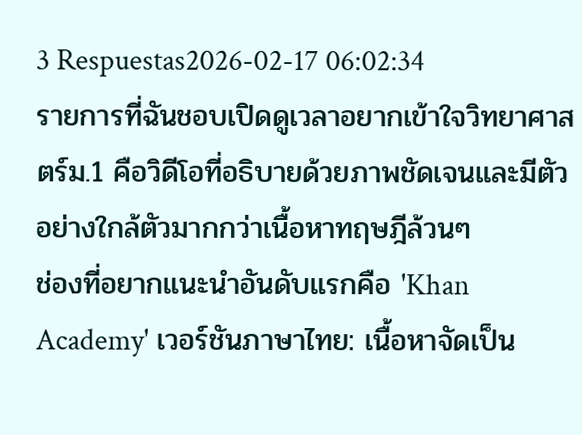3 Respuestas2026-02-17 06:02:34
รายการที่ฉันชอบเปิดดูเวลาอยากเข้าใจวิทยาศาสตร์ม.1 คือวิดีโอที่อธิบายด้วยภาพชัดเจนและมีตัวอย่างใกล้ตัวมากกว่าเนื้อหาทฤษฎีล้วนๆ
ช่องที่อยากแนะนำอันดับแรกคือ 'Khan Academy' เวอร์ชันภาษาไทย: เนื้อหาจัดเป็น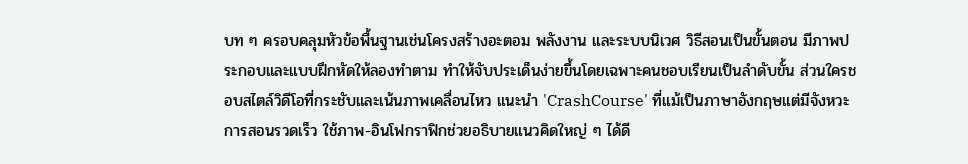บท ๆ ครอบคลุมหัวข้อพื้นฐานเช่นโครงสร้างอะตอม พลังงาน และระบบนิเวศ วิธีสอนเป็นขั้นตอน มีภาพประกอบและแบบฝึกหัดให้ลองทำตาม ทำให้จับประเด็นง่ายขึ้นโดยเฉพาะคนชอบเรียนเป็นลำดับขั้น ส่วนใครชอบสไตล์วิดีโอที่กระชับและเน้นภาพเคลื่อนไหว แนะนำ 'CrashCourse' ที่แม้เป็นภาษาอังกฤษแต่มีจังหวะการสอนรวดเร็ว ใช้ภาพ-อินโฟกราฟิกช่วยอธิบายแนวคิดใหญ่ ๆ ได้ดี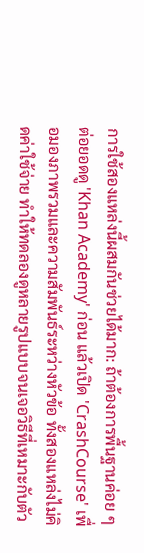การใช้สองแหล่งนี้ผสมกันช่วยได้มาก: ถ้าต้องการพื้นฐานค่อย ๆ ต่อยอดดู 'Khan Academy' ก่อน แล้วเปิด 'CrashCourse' เพื่อมองภาพรวมและความสัมพันธ์ระหว่างหัวข้อ ทั้งสองแหล่งไม่คิดค่าใช้จ่าย ทำให้ทดลองดูหลายรูปแบบจนเจอวิธีที่เหมาะกับตัว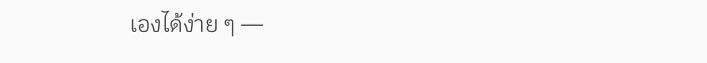เองได้ง่าย ๆ —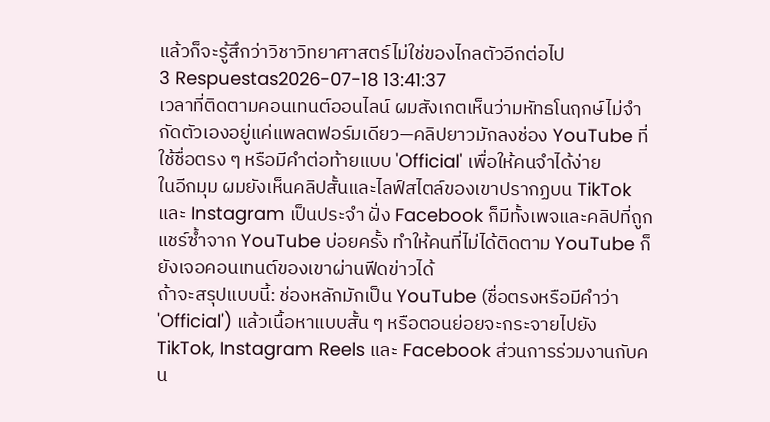แล้วก็จะรู้สึกว่าวิชาวิทยาศาสตร์ไม่ใช่ของไกลตัวอีกต่อไป
3 Respuestas2026-07-18 13:41:37
เวลาที่ติดตามคอนเทนต์ออนไลน์ ผมสังเกตเห็นว่ามหัทธโนฤกษ์ไม่จำกัดตัวเองอยู่แค่แพลตฟอร์มเดียว—คลิปยาวมักลงช่อง YouTube ที่ใช้ชื่อตรง ๆ หรือมีคำต่อท้ายแบบ 'Official' เพื่อให้คนจำได้ง่าย
ในอีกมุม ผมยังเห็นคลิปสั้นและไลฟ์สไตล์ของเขาปรากฏบน TikTok และ Instagram เป็นประจำ ฝั่ง Facebook ก็มีทั้งเพจและคลิปที่ถูกแชร์ซ้ำจาก YouTube บ่อยครั้ง ทำให้คนที่ไม่ได้ติดตาม YouTube ก็ยังเจอคอนเทนต์ของเขาผ่านฟีดข่าวได้
ถ้าจะสรุปแบบนี้: ช่องหลักมักเป็น YouTube (ชื่อตรงหรือมีคำว่า 'Official') แล้วเนื้อหาแบบสั้น ๆ หรือตอนย่อยจะกระจายไปยัง TikTok, Instagram Reels และ Facebook ส่วนการร่วมงานกับคน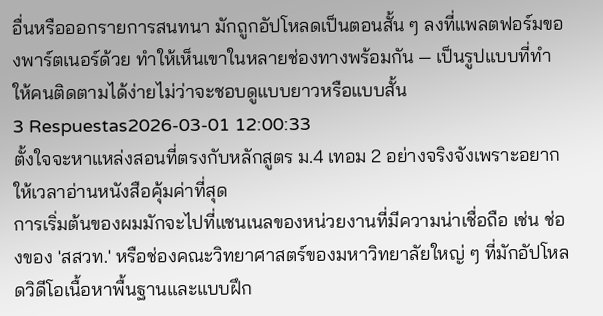อื่นหรือออกรายการสนทนา มักถูกอัปโหลดเป็นตอนสั้น ๆ ลงที่แพลตฟอร์มของพาร์ตเนอร์ด้วย ทำให้เห็นเขาในหลายช่องทางพร้อมกัน — เป็นรูปแบบที่ทำให้คนติดตามได้ง่ายไม่ว่าจะชอบดูแบบยาวหรือแบบสั้น
3 Respuestas2026-03-01 12:00:33
ตั้งใจจะหาแหล่งสอนที่ตรงกับหลักสูตร ม.4 เทอม 2 อย่างจริงจังเพราะอยากให้เวลาอ่านหนังสือคุ้มค่าที่สุด
การเริ่มต้นของผมมักจะไปที่แชนเนลของหน่วยงานที่มีความน่าเชื่อถือ เช่น ช่องของ 'สสวท.' หรือช่องคณะวิทยาศาสตร์ของมหาวิทยาลัยใหญ่ ๆ ที่มักอัปโหลดวิดีโอเนื้อหาพื้นฐานและแบบฝึก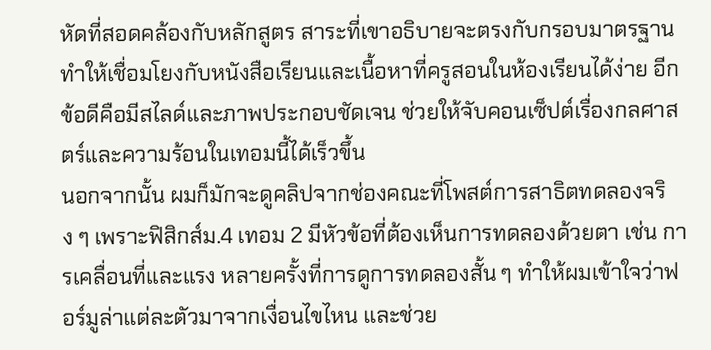หัดที่สอดคล้องกับหลักสูตร สาระที่เขาอธิบายจะตรงกับกรอบมาตรฐาน ทำให้เชื่อมโยงกับหนังสือเรียนและเนื้อหาที่ครูสอนในห้องเรียนได้ง่าย อีกข้อดีคือมีสไลด์และภาพประกอบชัดเจน ช่วยให้จับคอนเซ็ปต์เรื่องกลศาสตร์และความร้อนในเทอมนี้ได้เร็วขึ้น
นอกจากนั้น ผมก็มักจะดูคลิปจากช่องคณะที่โพสต์การสาธิตทดลองจริง ๆ เพราะฟิสิกส์ม.4 เทอม 2 มีหัวข้อที่ต้องเห็นการทดลองด้วยตา เช่น การเคลื่อนที่และแรง หลายครั้งที่การดูการทดลองสั้น ๆ ทำให้ผมเข้าใจว่าฟอร์มูล่าแต่ละตัวมาจากเงื่อนไขไหน และช่วย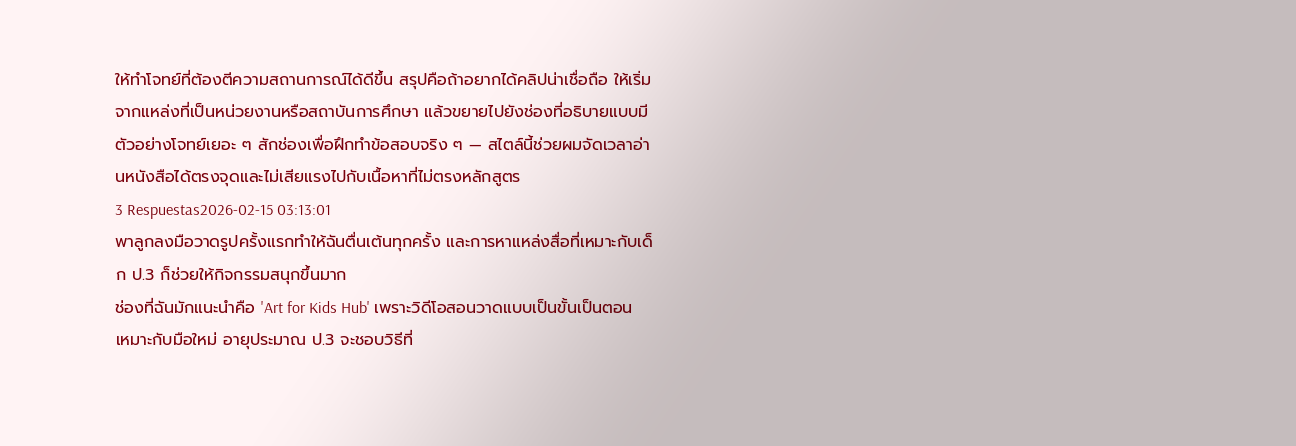ให้ทำโจทย์ที่ต้องตีความสถานการณ์ได้ดีขึ้น สรุปคือถ้าอยากได้คลิปน่าเชื่อถือ ให้เริ่มจากแหล่งที่เป็นหน่วยงานหรือสถาบันการศึกษา แล้วขยายไปยังช่องที่อธิบายแบบมีตัวอย่างโจทย์เยอะ ๆ สักช่องเพื่อฝึกทำข้อสอบจริง ๆ — สไตล์นี้ช่วยผมจัดเวลาอ่านหนังสือได้ตรงจุดและไม่เสียแรงไปกับเนื้อหาที่ไม่ตรงหลักสูตร
3 Respuestas2026-02-15 03:13:01
พาลูกลงมือวาดรูปครั้งแรกทำให้ฉันตื่นเต้นทุกครั้ง และการหาแหล่งสื่อที่เหมาะกับเด็ก ป.3 ก็ช่วยให้กิจกรรมสนุกขึ้นมาก
ช่องที่ฉันมักแนะนำคือ 'Art for Kids Hub' เพราะวิดีโอสอนวาดแบบเป็นขั้นเป็นตอน เหมาะกับมือใหม่ อายุประมาณ ป.3 จะชอบวิธีที่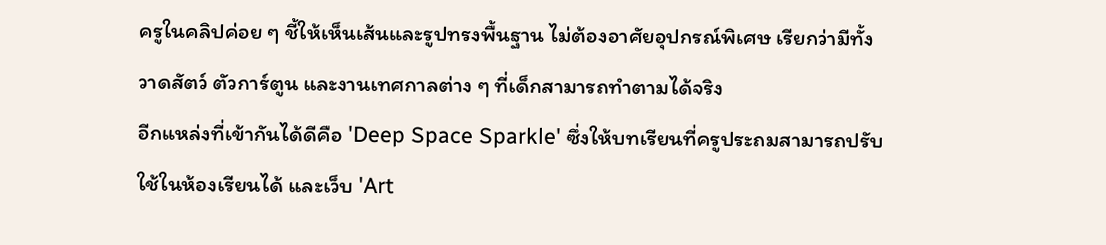ครูในคลิปค่อย ๆ ชี้ให้เห็นเส้นและรูปทรงพื้นฐาน ไม่ต้องอาศัยอุปกรณ์พิเศษ เรียกว่ามีทั้งวาดสัตว์ ตัวการ์ตูน และงานเทศกาลต่าง ๆ ที่เด็กสามารถทำตามได้จริง
อีกแหล่งที่เข้ากันได้ดีคือ 'Deep Space Sparkle' ซึ่งให้บทเรียนที่ครูประถมสามารถปรับใช้ในห้องเรียนได้ และเว็บ 'Art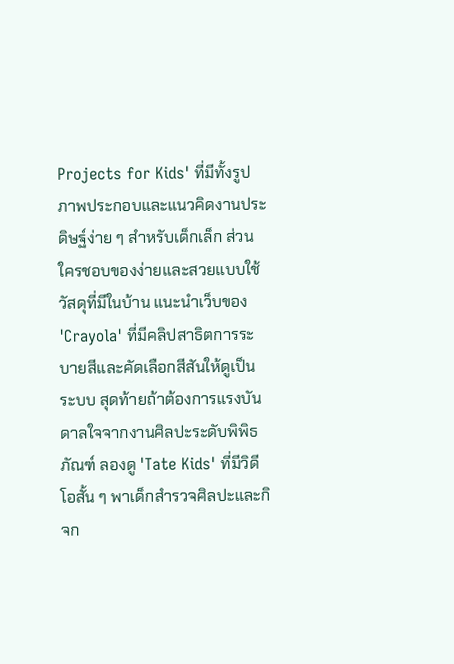Projects for Kids' ที่มีทั้งรูปภาพประกอบและแนวคิดงานประดิษฐ์ง่าย ๆ สำหรับเด็กเล็ก ส่วนใครชอบของง่ายและสวยแบบใช้วัสดุที่มีในบ้าน แนะนำเว็บของ 'Crayola' ที่มีคลิปสาธิตการระบายสีและคัดเลือกสีสันให้ดูเป็นระบบ สุดท้ายถ้าต้องการแรงบันดาลใจจากงานศิลปะระดับพิพิธภัณฑ์ ลองดู 'Tate Kids' ที่มีวิดีโอสั้น ๆ พาเด็กสำรวจศิลปะและกิจก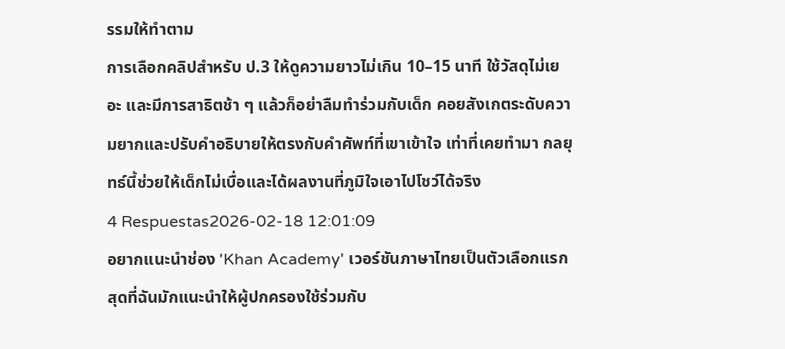รรมให้ทำตาม
การเลือกคลิปสำหรับ ป.3 ให้ดูความยาวไม่เกิน 10–15 นาที ใช้วัสดุไม่เยอะ และมีการสาธิตช้า ๆ แล้วก็อย่าลืมทำร่วมกับเด็ก คอยสังเกตระดับความยากและปรับคำอธิบายให้ตรงกับคำศัพท์ที่เขาเข้าใจ เท่าที่เคยทำมา กลยุทธ์นี้ช่วยให้เด็กไม่เบื่อและได้ผลงานที่ภูมิใจเอาไปโชว์ได้จริง
4 Respuestas2026-02-18 12:01:09
อยากแนะนำช่อง 'Khan Academy' เวอร์ชันภาษาไทยเป็นตัวเลือกแรกสุดที่ฉันมักแนะนำให้ผู้ปกครองใช้ร่วมกับ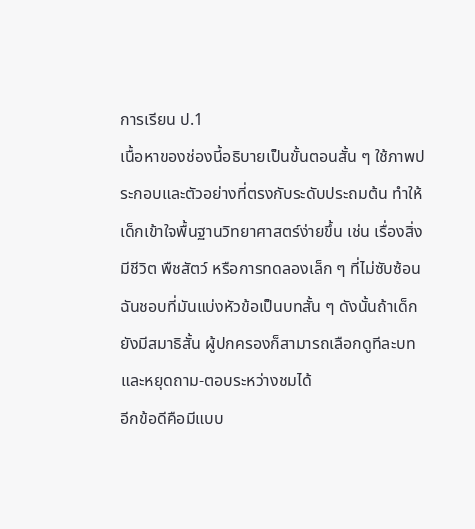การเรียน ป.1
เนื้อหาของช่องนี้อธิบายเป็นขั้นตอนสั้น ๆ ใช้ภาพประกอบและตัวอย่างที่ตรงกับระดับประถมต้น ทำให้เด็กเข้าใจพื้นฐานวิทยาศาสตร์ง่ายขึ้น เช่น เรื่องสิ่งมีชีวิต พืชสัตว์ หรือการทดลองเล็ก ๆ ที่ไม่ซับซ้อน ฉันชอบที่มันแบ่งหัวข้อเป็นบทสั้น ๆ ดังนั้นถ้าเด็กยังมีสมาธิสั้น ผู้ปกครองก็สามารถเลือกดูทีละบทและหยุดถาม-ตอบระหว่างชมได้
อีกข้อดีคือมีแบบ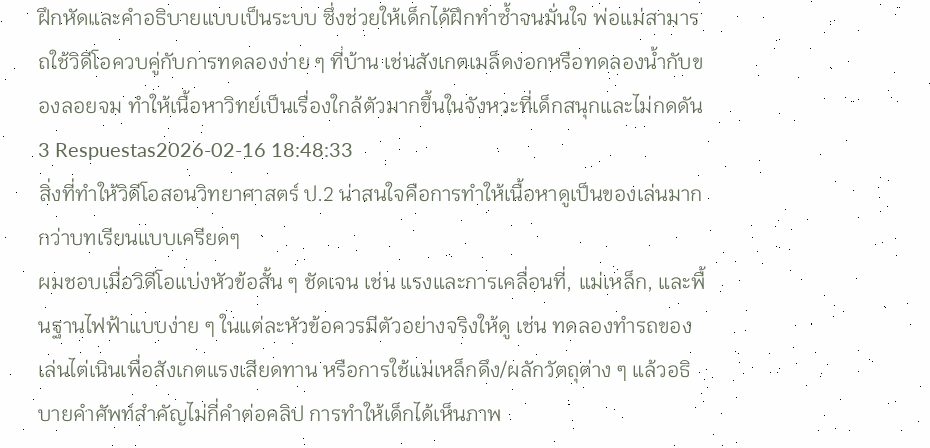ฝึกหัดและคำอธิบายแบบเป็นระบบ ซึ่งช่วยให้เด็กได้ฝึกทำซ้ำจนมั่นใจ พ่อแม่สามารถใช้วิดีโอควบคู่กับการทดลองง่าย ๆ ที่บ้าน เช่นสังเกตเมล็ดงอกหรือทดลองน้ำกับของลอยจม ทำให้เนื้อหาวิทย์เป็นเรื่องใกล้ตัวมากขึ้นในจังหวะที่เด็กสนุกและไม่กดดัน
3 Respuestas2026-02-16 18:48:33
สิ่งที่ทำให้วิดีโอสอนวิทยาศาสตร์ ป.2 น่าสนใจคือการทำให้เนื้อหาดูเป็นของเล่นมากกว่าบทเรียนแบบเครียดๆ
ผมชอบเมื่อวิดีโอแบ่งหัวข้อสั้น ๆ ชัดเจน เช่น แรงและการเคลื่อนที่, แม่เหล็ก, และพื้นฐานไฟฟ้าแบบง่าย ๆ ในแต่ละหัวข้อควรมีตัวอย่างจริงให้ดู เช่น ทดลองทำรถของเล่นไต่เนินเพื่อสังเกตแรงเสียดทาน หรือการใช้แม่เหล็กดึง/ผลักวัตถุต่าง ๆ แล้วอธิบายคำศัพท์สำคัญไม่กี่คำต่อคลิป การทำให้เด็กได้เห็นภาพ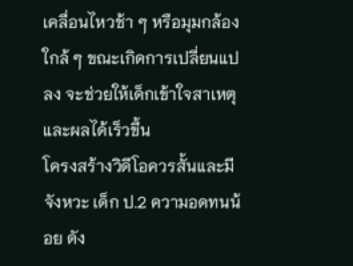เคลื่อนไหวช้า ๆ หรือมุมกล้องใกล้ ๆ ขณะเกิดการเปลี่ยนแปลง จะช่วยให้เด็กเข้าใจสาเหตุและผลได้เร็วขึ้น
โครงสร้างวิดีโอควรสั้นและมีจังหวะ เด็ก ป.2 ความอดทนน้อย ดัง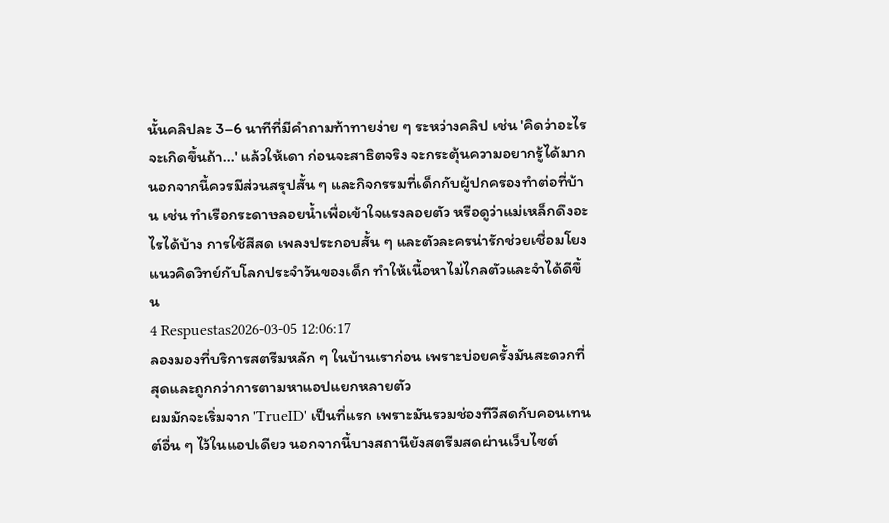นั้นคลิปละ 3–6 นาทีที่มีคำถามท้าทายง่าย ๆ ระหว่างคลิป เช่น 'คิดว่าอะไรจะเกิดขึ้นถ้า...' แล้วให้เดา ก่อนจะสาธิตจริง จะกระตุ้นความอยากรู้ได้มาก นอกจากนี้ควรมีส่วนสรุปสั้น ๆ และกิจกรรมที่เด็กกับผู้ปกครองทำต่อที่บ้าน เช่น ทำเรือกระดาษลอยน้ำเพื่อเข้าใจแรงลอยตัว หรือดูว่าแม่เหล็กดึงอะไรได้บ้าง การใช้สีสด เพลงประกอบสั้น ๆ และตัวละครน่ารักช่วยเชื่อมโยงแนวคิดวิทย์กับโลกประจำวันของเด็ก ทำให้เนื้อหาไม่ไกลตัวและจำได้ดีขึ้น
4 Respuestas2026-03-05 12:06:17
ลองมองที่บริการสตรีมหลัก ๆ ในบ้านเราก่อน เพราะบ่อยครั้งมันสะดวกที่สุดและถูกกว่าการตามหาแอปแยกหลายตัว
ผมมักจะเริ่มจาก 'TrueID' เป็นที่แรก เพราะมันรวมช่องทีวีสดกับคอนเทนต์อื่น ๆ ไว้ในแอปเดียว นอกจากนี้บางสถานียังสตรีมสดผ่านเว็บไซต์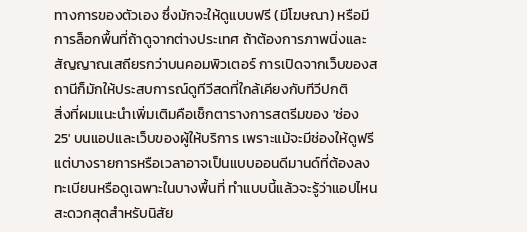ทางการของตัวเอง ซึ่งมักจะให้ดูแบบฟรี (มีโฆษณา) หรือมีการล็อกพื้นที่ถ้าดูจากต่างประเทศ ถ้าต้องการภาพนิ่งและสัญญาณเสถียรกว่าบนคอมพิวเตอร์ การเปิดจากเว็บของสถานีก็มักให้ประสบการณ์ดูทีวีสดที่ใกล้เคียงกับทีวีปกติ
สิ่งที่ผมแนะนำเพิ่มเติมคือเช็กตารางการสตรีมของ 'ช่อง 25' บนแอปและเว็บของผู้ให้บริการ เพราะแม้จะมีช่องให้ดูฟรี แต่บางรายการหรือเวลาอาจเป็นแบบออนดีมานด์ที่ต้องลงทะเบียนหรือดูเฉพาะในบางพื้นที่ ทำแบบนี้แล้วจะรู้ว่าแอปไหนสะดวกสุดสำหรับนิสัย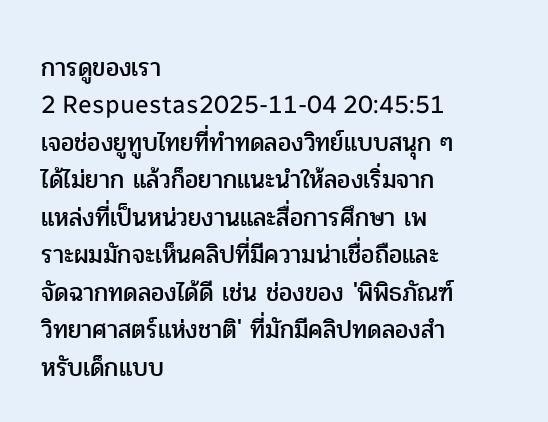การดูของเรา
2 Respuestas2025-11-04 20:45:51
เจอช่องยูทูบไทยที่ทำทดลองวิทย์แบบสนุก ๆ ได้ไม่ยาก แล้วก็อยากแนะนำให้ลองเริ่มจากแหล่งที่เป็นหน่วยงานและสื่อการศึกษา เพราะผมมักจะเห็นคลิปที่มีความน่าเชื่อถือและจัดฉากทดลองได้ดี เช่น ช่องของ 'พิพิธภัณฑ์วิทยาศาสตร์แห่งชาติ' ที่มักมีคลิปทดลองสำหรับเด็กแบบ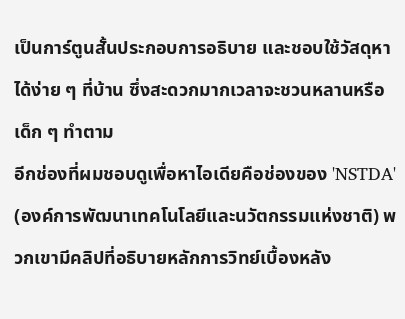เป็นการ์ตูนสั้นประกอบการอธิบาย และชอบใช้วัสดุหาได้ง่าย ๆ ที่บ้าน ซึ่งสะดวกมากเวลาจะชวนหลานหรือเด็ก ๆ ทำตาม
อีกช่องที่ผมชอบดูเพื่อหาไอเดียคือช่องของ 'NSTDA' (องค์การพัฒนาเทคโนโลยีและนวัตกรรมแห่งชาติ) พวกเขามีคลิปที่อธิบายหลักการวิทย์เบื้องหลัง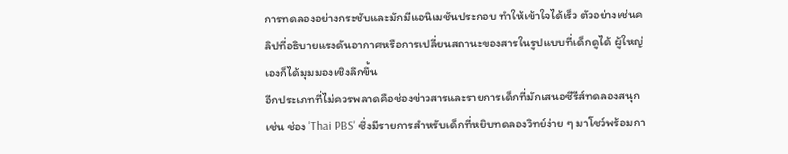การทดลองอย่างกระชับและมักมีแอนิเมชันประกอบ ทำให้เข้าใจได้เร็ว ตัวอย่างเช่นคลิปที่อธิบายแรงดันอากาศหรือการเปลี่ยนสถานะของสารในรูปแบบที่เด็กดูได้ ผู้ใหญ่เองก็ได้มุมมองเชิงลึกขึ้น
อีกประเภทที่ไม่ควรพลาดคือช่องข่าวสารและรายการเด็กที่มักเสนอซีรีส์ทดลองสนุก เช่น ช่อง 'Thai PBS' ซึ่งมีรายการสำหรับเด็กที่หยิบทดลองวิทย์ง่าย ๆ มาโชว์พร้อมกา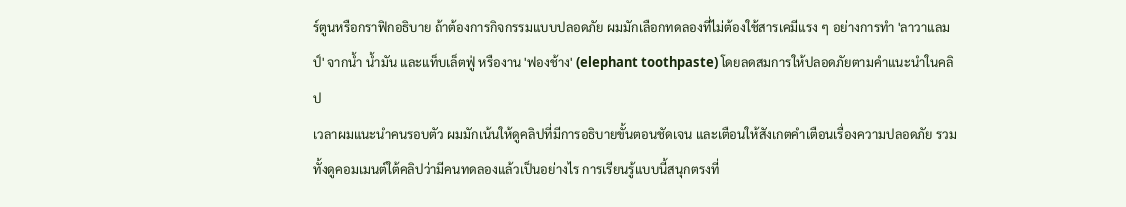ร์ตูนหรือกราฟิกอธิบาย ถ้าต้องการกิจกรรมแบบปลอดภัย ผมมักเลือกทดลองที่ไม่ต้องใช้สารเคมีแรง ๆ อย่างการทำ 'ลาวาแลมป์' จากน้ำ น้ำมัน และแท็บเล็ตฟู่ หรืองาน 'ฟองช้าง' (elephant toothpaste) โดยลดสมการให้ปลอดภัยตามคำแนะนำในคลิป
เวลาผมแนะนำคนรอบตัว ผมมักเน้นให้ดูคลิปที่มีการอธิบายขั้นตอนชัดเจน และเตือนให้สังเกตคำเตือนเรื่องความปลอดภัย รวมทั้งดูคอมเมนต์ใต้คลิปว่ามีคนทดลองแล้วเป็นอย่างไร การเรียนรู้แบบนี้สนุกตรงที่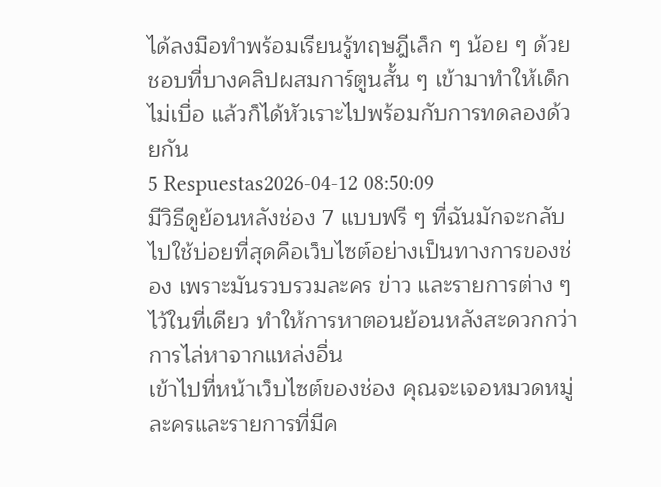ได้ลงมือทำพร้อมเรียนรู้ทฤษฎีเล็ก ๆ น้อย ๆ ด้วย ชอบที่บางคลิปผสมการ์ตูนสั้น ๆ เข้ามาทำให้เด็กไม่เบื่อ แล้วก็ได้หัวเราะไปพร้อมกับการทดลองด้วยกัน
5 Respuestas2026-04-12 08:50:09
มีวิธีดูย้อนหลังช่อง 7 แบบฟรี ๆ ที่ฉันมักจะกลับไปใช้บ่อยที่สุดคือเว็บไซต์อย่างเป็นทางการของช่อง เพราะมันรวบรวมละคร ข่าว และรายการต่าง ๆ ไว้ในที่เดียว ทำให้การหาตอนย้อนหลังสะดวกกว่าการไล่หาจากแหล่งอื่น
เข้าไปที่หน้าเว็บไซต์ของช่อง คุณจะเจอหมวดหมู่ละครและรายการที่มีค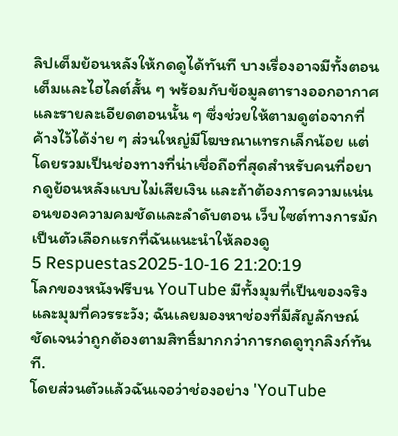ลิปเต็มย้อนหลังให้กดดูได้ทันที บางเรื่องอาจมีทั้งตอนเต็มและไฮไลต์สั้น ๆ พร้อมกับข้อมูลตารางออกอากาศและรายละเอียดตอนนั้น ๆ ซึ่งช่วยให้ตามดูต่อจากที่ค้างไว้ได้ง่าย ๆ ส่วนใหญ่มีโฆษณาแทรกเล็กน้อย แต่โดยรวมเป็นช่องทางที่น่าเชื่อถือที่สุดสำหรับคนที่อยากดูย้อนหลังแบบไม่เสียเงิน และถ้าต้องการความแน่นอนของความคมชัดและลำดับตอน เว็บไซต์ทางการมักเป็นตัวเลือกแรกที่ฉันแนะนำให้ลองดู
5 Respuestas2025-10-16 21:20:19
โลกของหนังฟรีบน YouTube มีทั้งมุมที่เป็นของจริงและมุมที่ควรระวัง; ฉันเลยมองหาช่องที่มีสัญลักษณ์ชัดเจนว่าถูกต้องตามสิทธิ์มากกว่าการกดดูทุกลิงก์ทันที.
โดยส่วนตัวแล้วฉันเจอว่าช่องอย่าง 'YouTube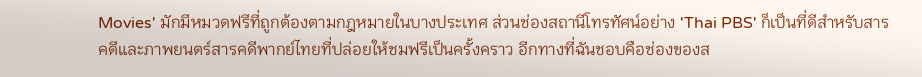Movies' มักมีหมวดฟรีที่ถูกต้องตามกฎหมายในบางประเทศ ส่วนช่องสถานีโทรทัศน์อย่าง 'Thai PBS' ก็เป็นที่ดีสำหรับสารคดีและภาพยนตร์สารคดีพากย์ไทยที่ปล่อยให้ชมฟรีเป็นครั้งคราว อีกทางที่ฉันชอบคือช่องของส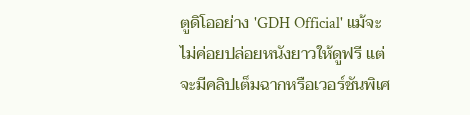ตูดิโออย่าง 'GDH Official' แม้จะไม่ค่อยปล่อยหนังยาวให้ดูฟรี แต่จะมีคลิปเต็มฉากหรือเวอร์ชันพิเศ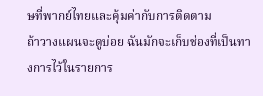ษที่พากย์ไทยและคุ้มค่ากับการติดตาม
ถ้าวางแผนจะดูบ่อย ฉันมักจะเก็บช่องที่เป็นทางการไว้ในรายการ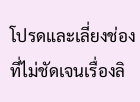โปรดและเลี่ยงช่องที่ไม่ชัดเจนเรื่องลิ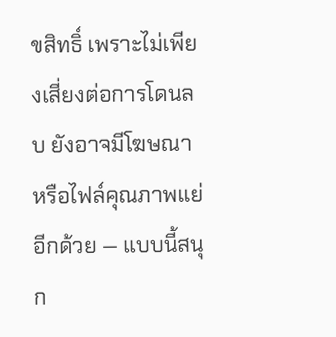ขสิทธิ์ เพราะไม่เพียงเสี่ยงต่อการโดนลบ ยังอาจมีโฆษณาหรือไฟล์คุณภาพแย่อีกด้วย — แบบนี้สนุก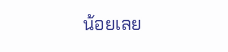น้อยเลย